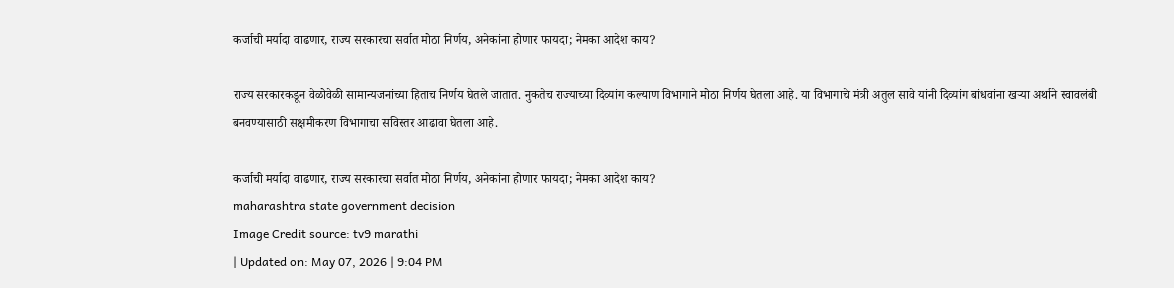कर्जाची मर्यादा वाढणार, राज्य सरकारचा सर्वात मोठा निर्णय, अनेकांना होणार फायदा; नेमका आदेश काय?

राज्य सरकारकडून वेळोवेळी सामान्यजनांच्या हिताच निर्णय घेतले जातात. नुकतेच राज्याच्या दिव्यांग कल्याण विभागाने मोठा निर्णय घेतला आहे. या विभागाचे मंत्री अतुल सावे यांनी दिव्यांग बांधवांना खऱ्या अर्थाने स्वावलंबी बनवण्यासाठी सक्षमीकरण विभागाचा सविस्तर आढावा घेतला आहे.

कर्जाची मर्यादा वाढणार, राज्य सरकारचा सर्वात मोठा निर्णय, अनेकांना होणार फायदा; नेमका आदेश काय?
maharashtra state government decision
Image Credit source: tv9 marathi
| Updated on: May 07, 2026 | 9:04 PM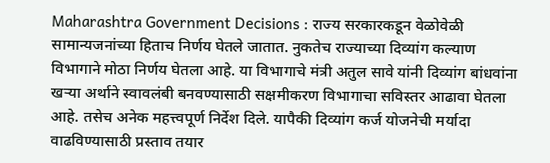Maharashtra Government Decisions : राज्य सरकारकडून वेळोवेळी सामान्यजनांच्या हिताच निर्णय घेतले जातात. नुकतेच राज्याच्या दिव्यांग कल्याण विभागाने मोठा निर्णय घेतला आहे. या विभागाचे मंत्री अतुल सावे यांनी दिव्यांग बांधवांना खऱ्या अर्थाने स्वावलंबी बनवण्यासाठी सक्षमीकरण विभागाचा सविस्तर आढावा घेतला आहे. तसेच अनेक महत्त्वपूर्ण निर्देश दिले. यापैकी दिव्यांग कर्ज योजनेची मर्यादा वाढविण्यासाठी प्रस्ताव तयार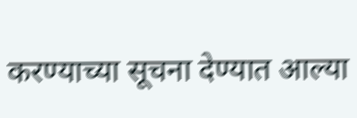करण्याच्या सूचना देण्यात आल्या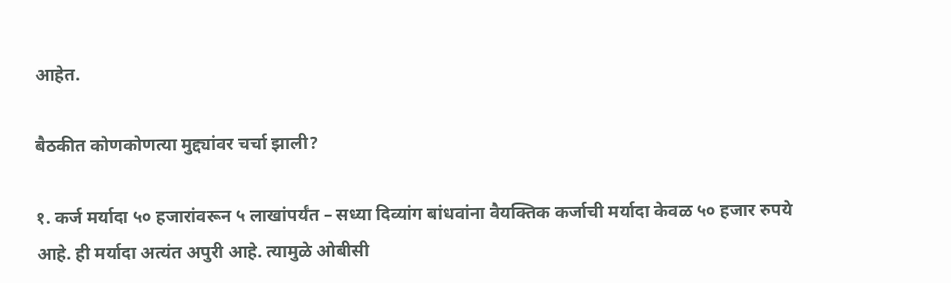आहेत.

बैठकीत कोणकोणत्या मुद्द्यांवर चर्चा झाली?

१. कर्ज मर्यादा ५० हजारांवरून ५ लाखांपर्यंत – सध्या दिव्यांग बांधवांना वैयक्तिक कर्जाची मर्यादा केवळ ५० हजार रुपये आहे. ही मर्यादा अत्यंत अपुरी आहे. त्यामुळे ओबीसी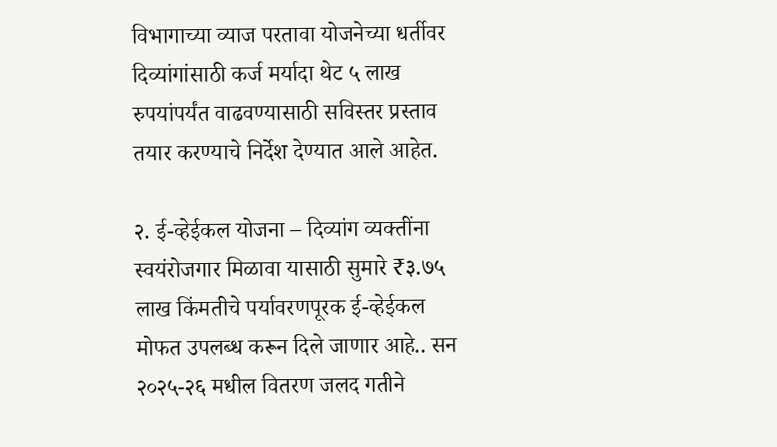विभागाच्या व्याज परतावा योजनेच्या धर्तीवर दिव्यांगांसाठी कर्ज मर्यादा थेट ५ लाख रुपयांपर्यंत वाढवण्यासाठी सविस्तर प्रस्ताव तयार करण्याचे निर्देश देण्यात आले आहेत.

२. ई-व्हेईकल योजना – दिव्यांग व्यक्तींना स्वयंरोजगार मिळावा यासाठी सुमारे ₹३.७५ लाख किंमतीचे पर्यावरणपूरक ई-व्हेईकल मोफत उपलब्ध करून दिले जाणार आहे.. सन २०२५-२६ मधील वितरण जलद गतीने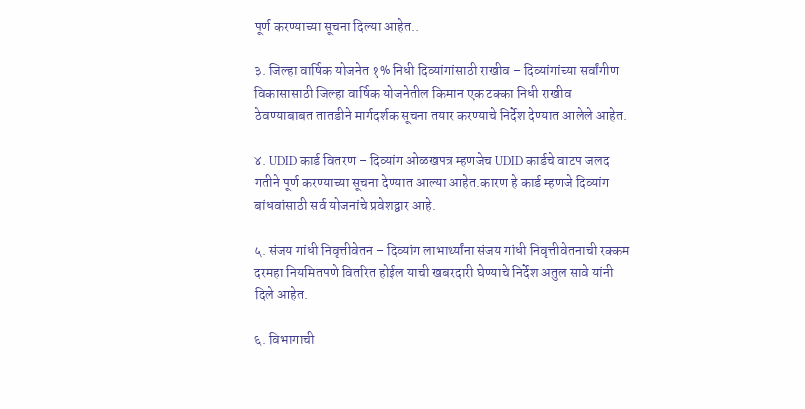पूर्ण करण्याच्या सूचना दिल्या आहेत..

३. जिल्हा वार्षिक योजनेत १% निधी दिव्यांगांसाठी राखीव – दिव्यांगांच्या सर्वांगीण विकासासाठी जिल्हा वार्षिक योजनेतील किमान एक टक्का निधी राखीव ठेवण्याबाबत तातडीने मार्गदर्शक सूचना तयार करण्याचे निर्देश देण्यात आलेले आहेत.

४. UDID कार्ड वितरण – दिव्यांग ओळखपत्र म्हणजेच UDID कार्डचे वाटप जलद गतीने पूर्ण करण्याच्या सूचना देण्यात आल्या आहेत.कारण हे कार्ड म्हणजे दिव्यांग बांधवांसाठी सर्व योजनांचे प्रवेशद्वार आहे.

५. संजय गांधी निवृत्तीवेतन – दिव्यांग लाभार्थ्यांना संजय गांधी निवृत्तीवेतनाची रक्कम दरमहा नियमितपणे वितरित होईल याची खबरदारी घेण्याचे निर्देश अतुल सावे यांनी दिले आहेत.

६. विभागाची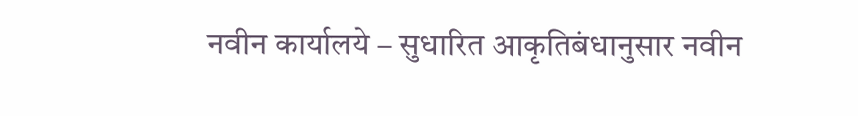नवीन कार्यालये – सुधारित आकृतिबंधानुसार नवीन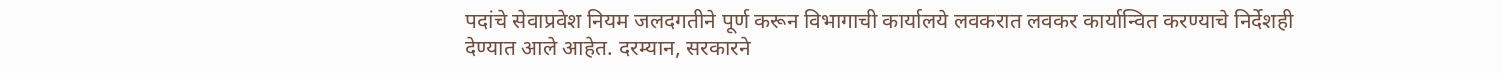पदांचे सेवाप्रवेश नियम जलदगतीने पूर्ण करून विभागाची कार्यालये लवकरात लवकर कार्यान्वित करण्याचे निर्देशही देण्यात आले आहेत. दरम्यान, सरकारने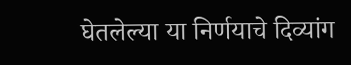घेतलेल्या या निर्णयाचे दिव्यांग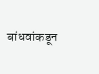बांधवांकडून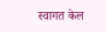स्वागत केल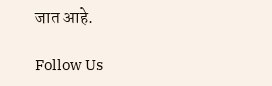जात आहे.

Follow Us